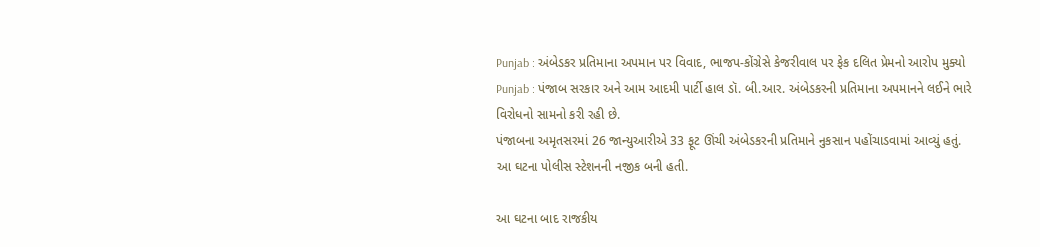Punjab : અંબેડકર પ્રતિમાના અપમાન પર વિવાદ, ભાજપ-કોંગ્રેસે કેજરીવાલ પર ફેક દલિત પ્રેમનો આરોપ મુક્યો
Punjab : પંજાબ સરકાર અને આમ આદમી પાર્ટી હાલ ડૉ. બી.આર. અંબેડકરની પ્રતિમાના અપમાનને લઈને ભારે વિરોધનો સામનો કરી રહી છે.
પંજાબના અમૃતસરમાં 26 જાન્યુઆરીએ 33 ફૂટ ઊંચી અંબેડકરની પ્રતિમાને નુકસાન પહોંચાડવામાં આવ્યું હતું. આ ઘટના પોલીસ સ્ટેશનની નજીક બની હતી.

આ ઘટના બાદ રાજકીય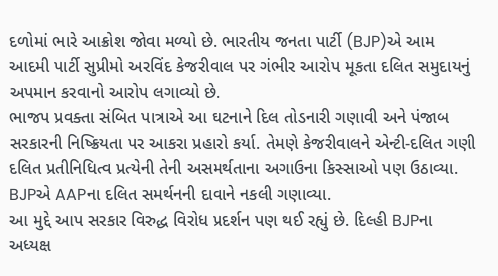દળોમાં ભારે આક્રોશ જોવા મળ્યો છે. ભારતીય જનતા પાર્ટી (BJP)એ આમ આદમી પાર્ટી સુપ્રીમો અરવિંદ કેજરીવાલ પર ગંભીર આરોપ મૂકતા દલિત સમુદાયનું અપમાન કરવાનો આરોપ લગાવ્યો છે.
ભાજપ પ્રવક્તા સંબિત પાત્રાએ આ ઘટનાને દિલ તોડનારી ગણાવી અને પંજાબ સરકારની નિષ્ક્રિયતા પર આકરા પ્રહારો કર્યા. તેમણે કેજરીવાલને એન્ટી-દલિત ગણી દલિત પ્રતીનિધિત્વ પ્રત્યેની તેની અસમર્થતાના અગાઉના કિસ્સાઓ પણ ઉઠાવ્યા. BJPએ AAPના દલિત સમર્થનની દાવાને નકલી ગણાવ્યા.
આ મુદ્દે આપ સરકાર વિરુદ્ધ વિરોધ પ્રદર્શન પણ થઈ રહ્યું છે. દિલ્હી BJPના અધ્યક્ષ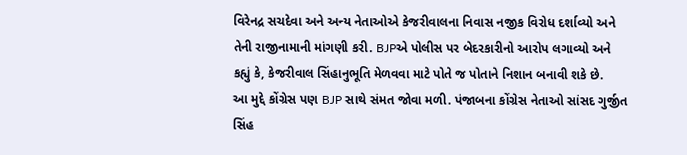વિરેનદ્ર સચદેવા અને અન્ય નેતાઓએ કેજરીવાલના નિવાસ નજીક વિરોધ દર્શાવ્યો અને તેની રાજીનામાની માંગણી કરી. BJPએ પોલીસ પર બેદરકારીનો આરોપ લગાવ્યો અને કહ્યું કે, કેજરીવાલ સિંહાનુભૂતિ મેળવવા માટે પોતે જ પોતાને નિશાન બનાવી શકે છે.
આ મુદ્દે કોંગ્રેસ પણ BJP સાથે સંમત જોવા મળી. પંજાબના કોંગ્રેસ નેતાઓ સાંસદ ગુર્જીત સિંહ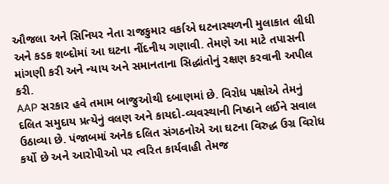ઔજલા અને સિનિયર નેતા રાજકુમાર વર્કાએ ઘટનાસ્થળની મુલાકાત લીધી અને કડક શબ્દોમાં આ ઘટના નીંદનીય ગણાવી. તેમણે આ માટે તપાસની માંગણી કરી અને ન્યાય અને સમાનતાના સિદ્ધાંતોનું રક્ષણ કરવાની અપીલ કરી.
AAP સરકાર હવે તમામ બાજુઓથી દબાણમાં છે. વિરોધ પક્ષોએ તેમનું દલિત સમુદાય પ્રત્યેનું વલણ અને કાયદો-વ્યવસ્થાની નિષ્ઠાને લઈને સવાલ ઉઠાવ્યા છે. પંજાબમાં અનેક દલિત સંગઠનોએ આ ઘટના વિરુદ્ધ ઉગ્ર વિરોધ કર્યો છે અને આરોપીઓ પર ત્વરિત કાર્યવાહી તેમજ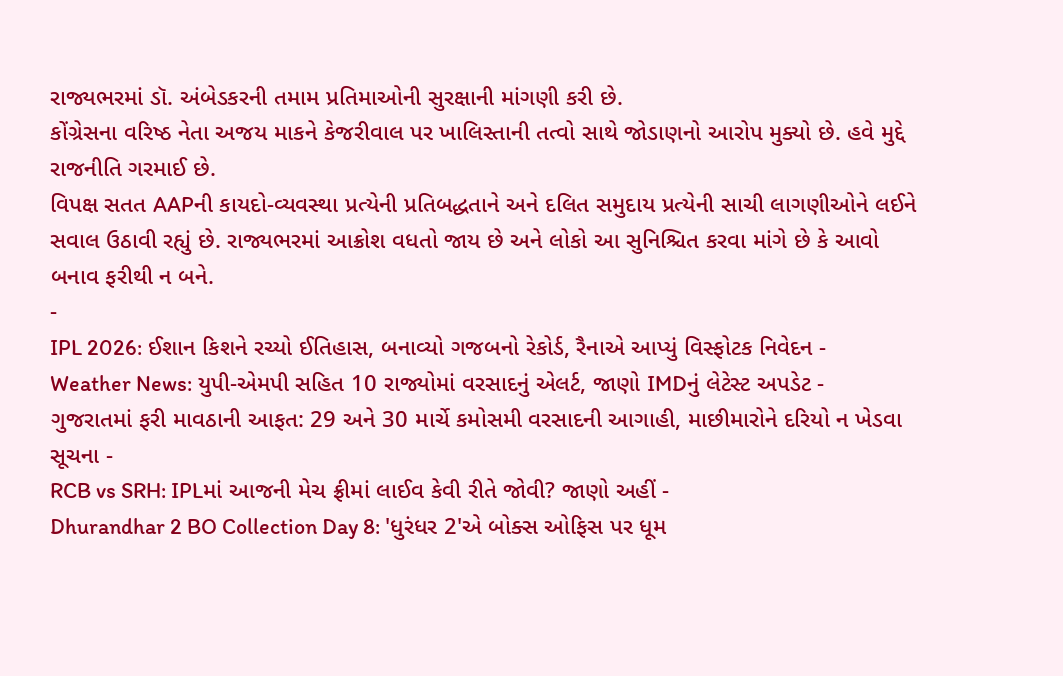રાજ્યભરમાં ડૉ. અંબેડકરની તમામ પ્રતિમાઓની સુરક્ષાની માંગણી કરી છે.
કોંગ્રેસના વરિષ્ઠ નેતા અજય માકને કેજરીવાલ પર ખાલિસ્તાની તત્વો સાથે જોડાણનો આરોપ મુક્યો છે. હવે મુદ્દે રાજનીતિ ગરમાઈ છે.
વિપક્ષ સતત AAPની કાયદો-વ્યવસ્થા પ્રત્યેની પ્રતિબદ્ધતાને અને દલિત સમુદાય પ્રત્યેની સાચી લાગણીઓને લઈને સવાલ ઉઠાવી રહ્યું છે. રાજ્યભરમાં આક્રોશ વધતો જાય છે અને લોકો આ સુનિશ્ચિત કરવા માંગે છે કે આવો બનાવ ફરીથી ન બને.
-
IPL 2026: ઈશાન કિશને રચ્યો ઈતિહાસ, બનાવ્યો ગજબનો રેકોર્ડ, રૈનાએ આપ્યું વિસ્ફોટક નિવેદન -
Weather News: યુપી-એમપી સહિત 10 રાજ્યોમાં વરસાદનું એલર્ટ, જાણો IMDનું લેટેસ્ટ અપડેટ -
ગુજરાતમાં ફરી માવઠાની આફત: 29 અને 30 માર્ચે કમોસમી વરસાદની આગાહી, માછીમારોને દરિયો ન ખેડવા સૂચના -
RCB vs SRH: IPLમાં આજની મેચ ફ્રીમાં લાઈવ કેવી રીતે જોવી? જાણો અહીં -
Dhurandhar 2 BO Collection Day 8: 'ધુરંધર 2'એ બોક્સ ઓફિસ પર ધૂમ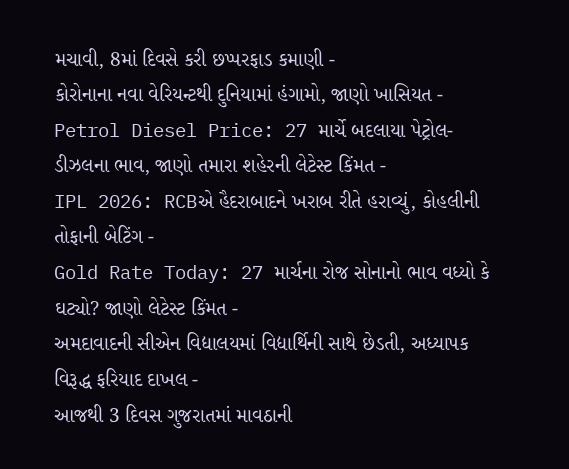મચાવી, 8માં દિવસે કરી છપ્પરફાડ કમાણી -
કોરોનાના નવા વેરિયન્ટથી દુનિયામાં હંગામો, જાણો ખાસિયત -
Petrol Diesel Price: 27 માર્ચે બદલાયા પેટ્રોલ-ડીઝલના ભાવ, જાણો તમારા શહેરની લેટેસ્ટ કિંમત -
IPL 2026: RCBએ હૈદરાબાદને ખરાબ રીતે હરાવ્યું, કોહલીની તોફાની બેટિંગ -
Gold Rate Today: 27 માર્ચના રોજ સોનાનો ભાવ વધ્યો કે ઘટ્યો? જાણો લેટેસ્ટ કિંમત -
અમદાવાદની સીએન વિદ્યાલયમાં વિદ્યાર્થિની સાથે છેડતી, અધ્યાપક વિરૂદ્ધ ફરિયાદ દાખલ -
આજથી 3 દિવસ ગુજરાતમાં માવઠાની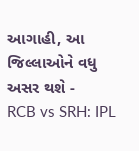આગાહી, આ જિલ્લાઓને વધુ અસર થશે -
RCB vs SRH: IPL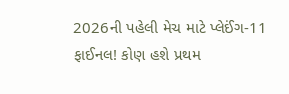2026ની પહેલી મેચ માટે પ્લેઈંગ-11 ફાઈનલ! કોણ હશે પ્રથમ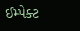ઈમ્પેક્ટ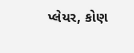પ્લેયર, કોણ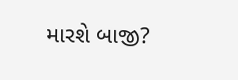મારશે બાજી?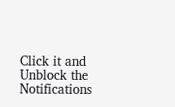Click it and Unblock the Notifications